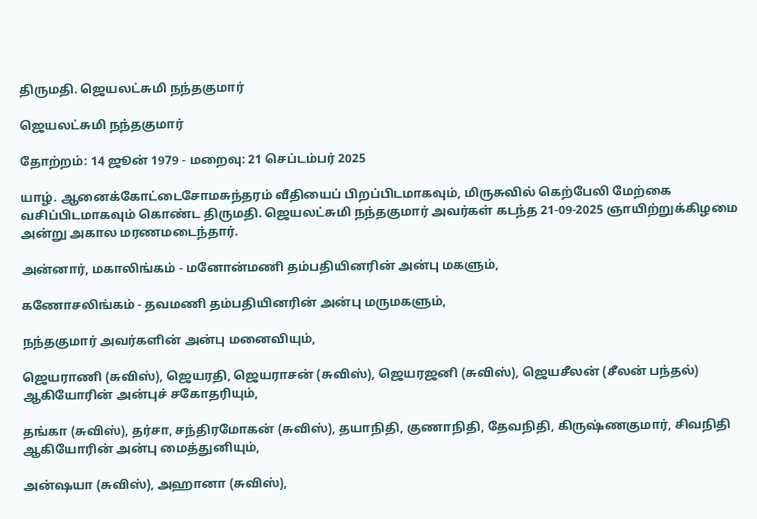திருமதி. ஜெயலட்சுமி நந்தகுமார்

ஜெயலட்சுமி நந்தகுமார்

தோற்றம்: 14 ஜூன் 1979 - மறைவு: 21 செப்டம்பர் 2025

யாழ். ஆனைக்கோட்டைசோமசுந்தரம் வீதியைப் பிறப்பிடமாகவும், மிருசுவில் கெற்பேலி மேற்கை வசிப்பிடமாகவும் கொண்ட திருமதி. ஜெயலட்சுமி நந்தகுமார் அவர்கள் கடந்த 21-09-2025 ஞாயிற்றுக்கிழமை அன்று அகால மரணமடைந்தார்.

அன்னார், மகாலிங்கம் - மனோன்மணி தம்பதியினரின் அன்பு மகளும்,

கணோசலிங்கம் - தவமணி தம்பதியினரின் அன்பு மருமகளும்,

நந்தகுமார் அவர்களின் அன்பு மனைவியும்,

ஜெயராணி (சுவிஸ்), ஜெயரதி, ஜெயராசன் (சுவிஸ்), ஜெயரஜனி (சுவிஸ்), ஜெயசீலன் (சீலன் பந்தல்) ஆகியோரின் அன்புச் சகோதரியும்,

தங்கா (சுவிஸ்), தர்சா, சந்திரமோகன் (சுவிஸ்), தயாநிதி, குணாநிதி, தேவநிதி, கிருஷ்ணகுமார், சிவநிதி ஆகியோரின் அன்பு மைத்துனியும்,

அன்ஷயா (சுவிஸ்), அஹானா (சுவிஸ்),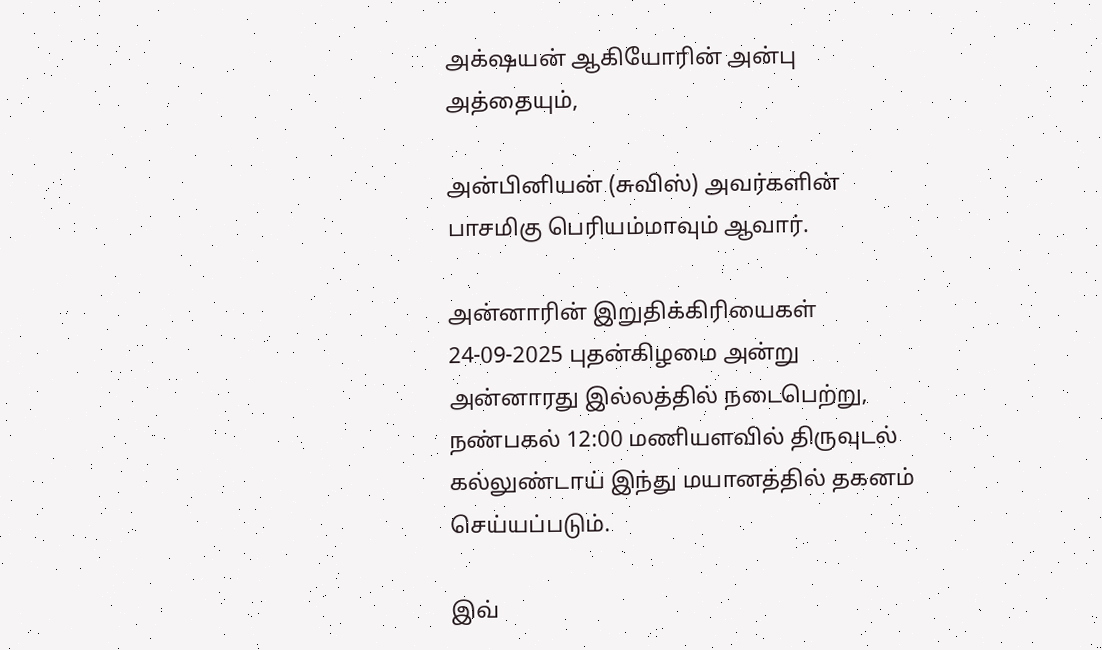அக்‌ஷயன் ஆகியோரின் அன்பு அத்தையும்,

அன்பினியன் (சுவிஸ்) அவர்களின் பாசமிகு பெரியம்மாவும் ஆவார்.

அன்னாரின் இறுதிக்கிரியைகள் 24-09-2025 புதன்கிழமை அன்று அன்னாரது இல்லத்தில் நடைபெற்று, நண்பகல் 12:00 மணியளவில் திருவுடல் கல்லுண்டாய் இந்து மயானத்தில் தகனம் செய்யப்படும்.

இவ்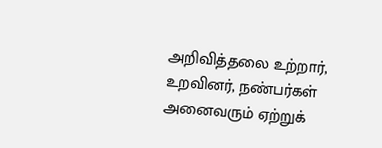அறிவித்தலை உற்றார், உறவினர், நண்பர்கள் அனைவரும் ஏற்றுக்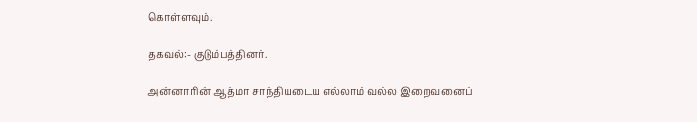கொள்ளவும்.

தகவல்:- குடும்பத்தினர்.

அன்னாரின் ஆத்மா சாந்தியடைய எல்லாம் வல்ல இறைவனைப்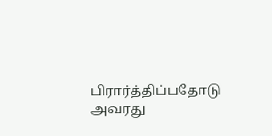பிரார்த்திப்பதோடு அவரது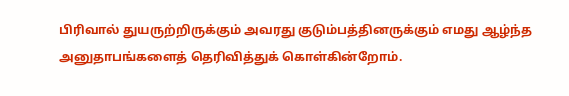பிரிவால் துயருற்றிருக்கும் அவரது குடும்பத்தினருக்கும் எமது ஆழ்ந்த அனுதாபங்களைத் தெரிவித்துக் கொள்கின்றோம்.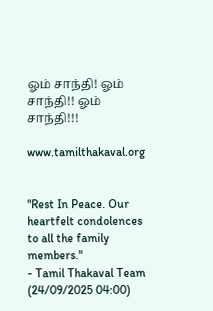ஓம் சாந்தி! ஓம் சாந்தி!! ஓம் சாந்தி!!!

www.tamilthakaval.org


"Rest In Peace. Our heartfelt condolences to all the family members."
- Tamil Thakaval Team (24/09/2025 04:00)